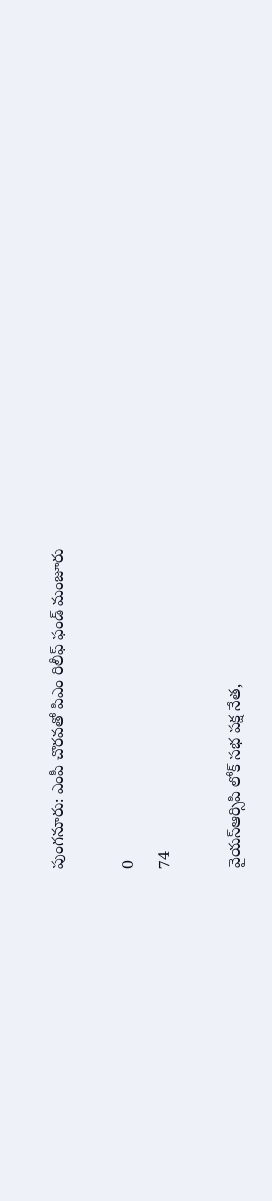పుంగనూరు: ఎంపీ చొరవతో పిఎం రిలీఫ్ ఫండ్ మంజూరు

0
74

వైయస్ఆర్సిపి లోక్ సభ పక్ష నేత,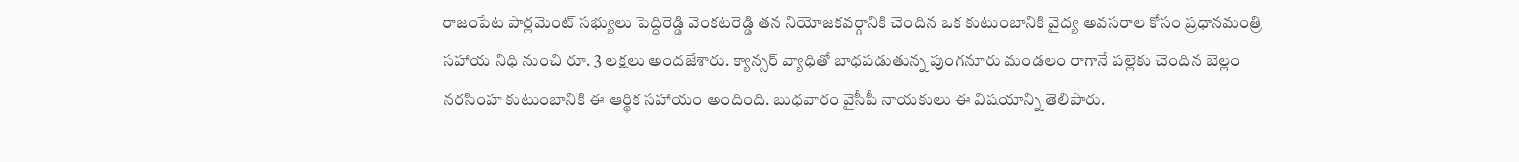రాజంపేట పార్లమెంట్ సభ్యులు పెద్దిరెడ్డి వెంకటరెడ్డి తన నియోజకవర్గానికి చెందిన ఒక కుటుంబానికి వైద్య అవసరాల కోసం ప్రధానమంత్రి సహాయ నిధి నుంచి రూ. 3 లక్షలు అందజేశారు. క్యాన్సర్ వ్యాధితో బాధపడుతున్న పుంగనూరు మండలం రాగానే పల్లెకు చెందిన బెల్లం నరసింహ కుటుంబానికి ఈ ఆర్థిక సహాయం అందింది. బుధవారం వైసీపీ నాయకులు ఈ విషయాన్ని తెలిపారు.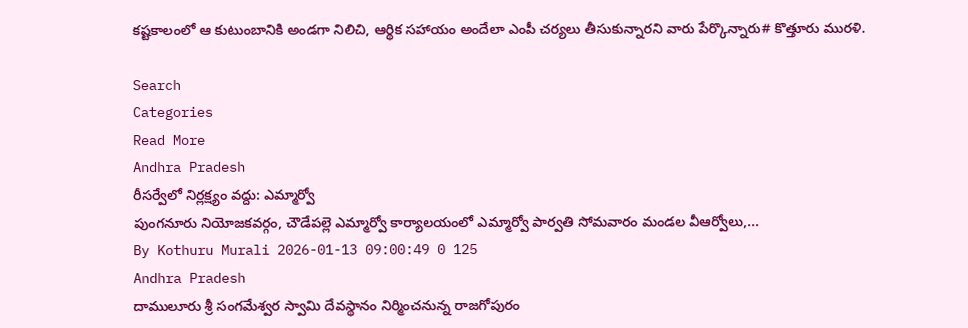కష్టకాలంలో ఆ కుటుంబానికి అండగా నిలిచి, ఆర్థిక సహాయం అందేలా ఎంపీ చర్యలు తీసుకున్నారని వారు పేర్కొన్నారు# కొత్తూరు మురళి.

Search
Categories
Read More
Andhra Pradesh
రీసర్వేలో నిర్లక్ష్యం వద్దు: ఎమ్మార్వో
పుంగనూరు నియోజకవర్గం, చౌడేపల్లె ఎమ్మార్వో కార్యాలయంలో ఎమ్మార్వో పార్వతి సోమవారం మండల వీఆర్వోలు,...
By Kothuru Murali 2026-01-13 09:00:49 0 125
Andhra Pradesh
దాములూరు శ్రీ సంగమేశ్వర స్వామి దేవస్థానం నిర్మించనున్న రాజగోపురం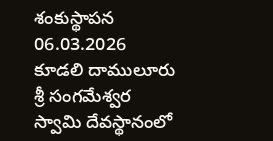శంకుస్థాపన
06.03.2026   కూడలి దాములూరు శ్రీ సంగమేశ్వర స్వామి దేవస్థానంలో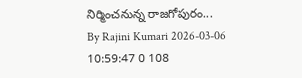నిర్మించనున్న రాజగోపురం...
By Rajini Kumari 2026-03-06 10:59:47 0 108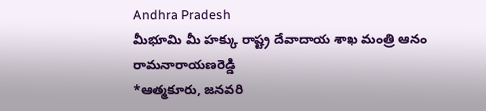Andhra Pradesh
మీభూమి మీ హక్కు రాష్ట్ర దేవాదాయ శాఖ మంత్రి ఆనం రామనారాయణరెడ్డి
*ఆత్మకూరు, జనవరి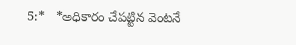5:*   *అధికారం చేపట్టిన వెంటనే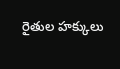రైతుల హక్కులు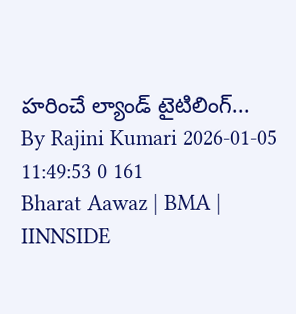హరించే ల్యాండ్ టైటిలింగ్...
By Rajini Kumari 2026-01-05 11:49:53 0 161
Bharat Aawaz | BMA | IINNSIDE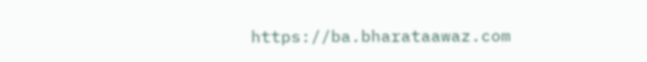https://ba.bharataawaz.com